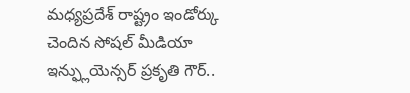మధ్యప్రదేశ్ రాష్ట్రం ఇండోర్కు చెందిన సోషల్ మీడియా ఇన్ఫ్లుయెన్సర్ ప్రకృతి గౌర్..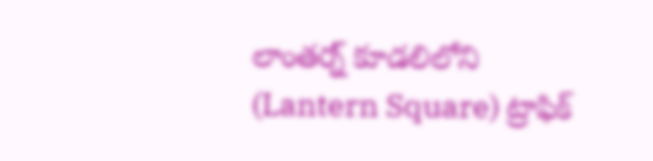లాంతర్న్ కూడలిలోని (Lantern Square) ట్రాఫిక్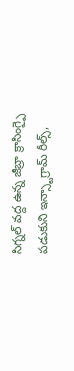సిగ్నల్ వద్ద ఉన్న జీబ్రా క్రాసింగ్పై పడుకుని ఇన్స్టాగ్రామ్ రీల్స్,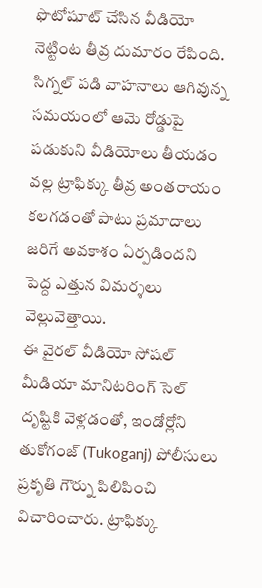ఫొటోషూట్ చేసిన వీడియో నెట్టింట తీవ్ర దుమారం రేపింది.
సిగ్నల్ పడి వాహనాలు ఆగివున్న సమయంలో ఆమె రోడ్డుపై పడుకుని వీడియోలు తీయడం వల్ల ట్రాఫిక్కు తీవ్ర అంతరాయం కలగడంతో పాటు ప్రమాదాలు జరిగే అవకాశం ఏర్పడిందని పెద్ద ఎత్తున విమర్శలు వెల్లువెత్తాయి.
ఈ వైరల్ వీడియో సోషల్ మీడియా మానిటరింగ్ సెల్ దృష్టికి వెళ్లడంతో, ఇండోర్లోని తుకోగంజ్ (Tukoganj) పోలీసులు ప్రకృతి గౌర్ను పిలిపించి విచారించారు. ట్రాఫిక్కు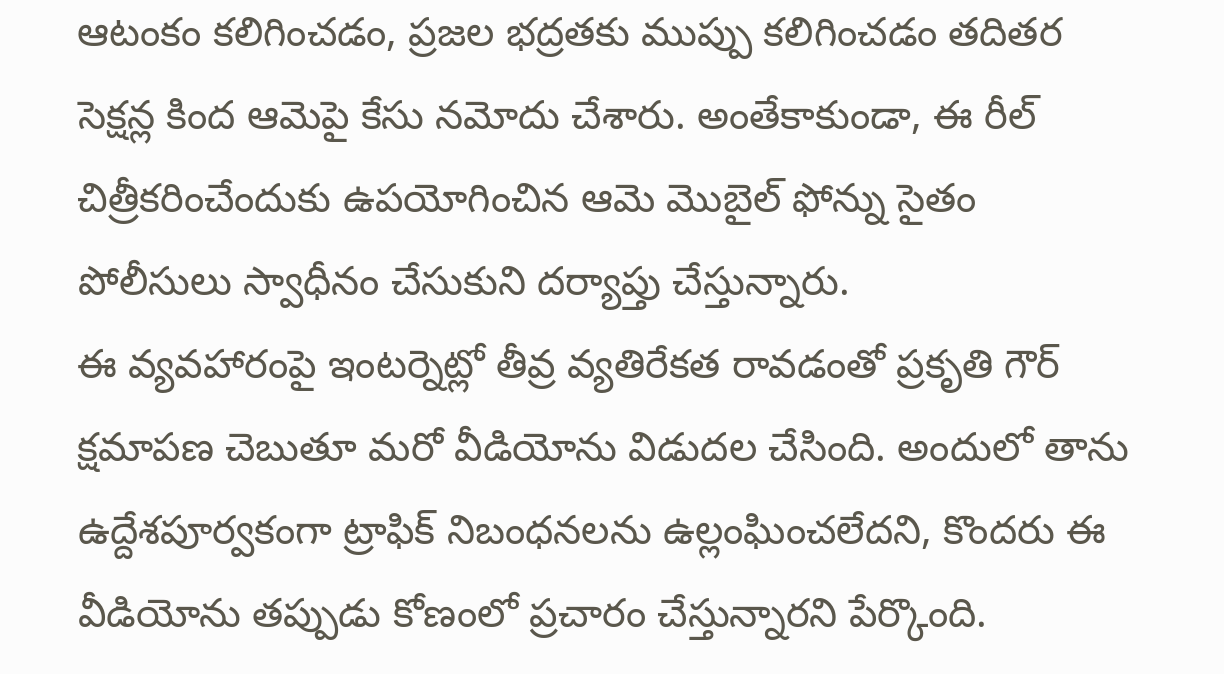ఆటంకం కలిగించడం, ప్రజల భద్రతకు ముప్పు కలిగించడం తదితర సెక్షన్ల కింద ఆమెపై కేసు నమోదు చేశారు. అంతేకాకుండా, ఈ రీల్ చిత్రీకరించేందుకు ఉపయోగించిన ఆమె మొబైల్ ఫోన్ను సైతం పోలీసులు స్వాధీనం చేసుకుని దర్యాప్తు చేస్తున్నారు.
ఈ వ్యవహారంపై ఇంటర్నెట్లో తీవ్ర వ్యతిరేకత రావడంతో ప్రకృతి గౌర్ క్షమాపణ చెబుతూ మరో వీడియోను విడుదల చేసింది. అందులో తాను ఉద్దేశపూర్వకంగా ట్రాఫిక్ నిబంధనలను ఉల్లంఘించలేదని, కొందరు ఈ వీడియోను తప్పుడు కోణంలో ప్రచారం చేస్తున్నారని పేర్కొంది.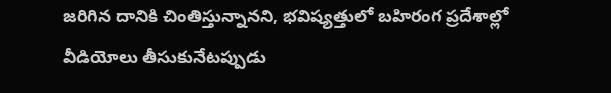జరిగిన దానికి చింతిస్తున్నానని, భవిష్యత్తులో బహిరంగ ప్రదేశాల్లో వీడియోలు తీసుకునేటప్పుడు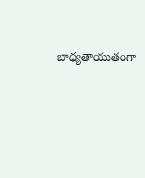బాధ్యతాయుతంగా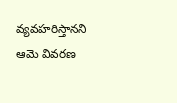వ్యవహరిస్తానని ఆమె వివరణ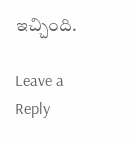ఇచ్చింది.

Leave a Reply